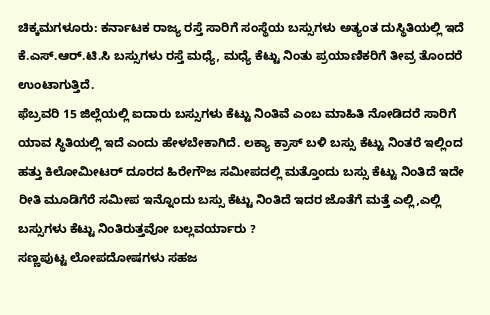ಚಿಕ್ಕಮಗಳೂರು: ಕರ್ನಾಟಕ ರಾಜ್ಯ ರಸ್ತೆ ಸಾರಿಗೆ ಸಂಸ್ಥೆಯ ಬಸ್ಸುಗಳು ಅತ್ಯಂತ ದುಸ್ಥಿತಿಯಲ್ಲಿ ಇದೆ ಕೆ.ಎಸ್.ಆರ್.ಟಿ.ಸಿ ಬಸ್ಸುಗಳು ರಸ್ತೆ ಮಧ್ಯೆ, ಮಧ್ಯೆ ಕೆಟ್ಟು ನಿಂತು ಪ್ರಯಾಣಿಕರಿಗೆ ತೀವ್ರ ತೊಂದರೆ ಉಂಟಾಗುತ್ತಿದೆ.
ಫೆಬ್ರವರಿ 15 ಜಿಲ್ಲೆಯಲ್ಲಿ ಐದಾರು ಬಸ್ಸುಗಳು ಕೆಟ್ಟು ನಿಂತಿವೆ ಎಂಬ ಮಾಹಿತಿ ನೋಡಿದರೆ ಸಾರಿಗೆ ಯಾವ ಸ್ಥಿತಿಯಲ್ಲಿ ಇದೆ ಎಂದು ಹೇಳಬೇಕಾಗಿದೆ. ಲಕ್ಯಾ ಕ್ರಾಸ್ ಬಳಿ ಬಸ್ಸು ಕೆಟ್ಟು ನಿಂತರೆ ಇಲ್ಲಿಂದ ಹತ್ತು ಕಿಲೋಮೀಟರ್ ದೂರದ ಹಿರೇಗೌಜ ಸಮೀಪದಲ್ಲಿ ಮತ್ತೊಂದು ಬಸ್ಸು ಕೆಟ್ಟು ನಿಂತಿದೆ ಇದೇ ರೀತಿ ಮೂಡಿಗೆರೆ ಸಮೀಪ ಇನ್ನೊಂದು ಬಸ್ಸು ಕೆಟ್ಟು ನಿಂತಿದೆ ಇದರ ಜೊತೆಗೆ ಮತ್ತೆ ಎಲ್ಲಿ,ಎಲ್ಲಿ ಬಸ್ಸುಗಳು ಕೆಟ್ಟು ನಿಂತಿರುತ್ತವೋ ಬಲ್ಲವರ್ಯಾರು ?
ಸಣ್ಣಪುಟ್ಟ ಲೋಪದೋಷಗಳು ಸಹಜ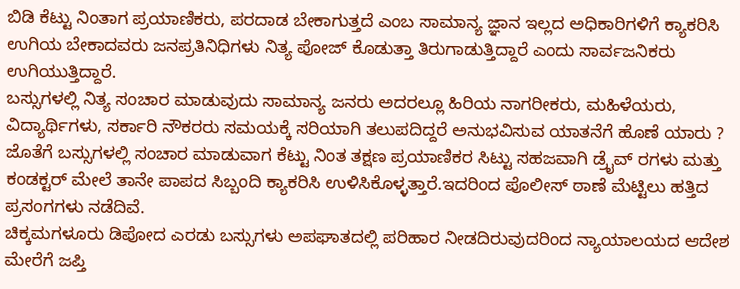ಬಿಡಿ ಕೆಟ್ಟು ನಿಂತಾಗ ಪ್ರಯಾಣಿಕರು, ಪರದಾಡ ಬೇಕಾಗುತ್ತದೆ ಎಂಬ ಸಾಮಾನ್ಯ ಜ್ಞಾನ ಇಲ್ಲದ ಅಧಿಕಾರಿಗಳಿಗೆ ಕ್ಯಾಕರಿಸಿ ಉಗಿಯ ಬೇಕಾದವರು ಜನಪ್ರತಿನಿಧಿಗಳು ನಿತ್ಯ ಪೋಜ್ ಕೊಡುತ್ತಾ ತಿರುಗಾಡುತ್ತಿದ್ದಾರೆ ಎಂದು ಸಾರ್ವಜನಿಕರು ಉಗಿಯುತ್ತಿದ್ದಾರೆ.
ಬಸ್ಸುಗಳಲ್ಲಿ ನಿತ್ಯ ಸಂಚಾರ ಮಾಡುವುದು ಸಾಮಾನ್ಯ ಜನರು ಅದರಲ್ಲೂ ಹಿರಿಯ ನಾಗರೀಕರು, ಮಹಿಳೆಯರು, ವಿದ್ಯಾರ್ಥಿಗಳು, ಸರ್ಕಾರಿ ನೌಕರರು ಸಮಯಕ್ಕೆ ಸರಿಯಾಗಿ ತಲುಪದಿದ್ದರೆ ಅನುಭವಿಸುವ ಯಾತನೆಗೆ ಹೊಣೆ ಯಾರು ? ಜೊತೆಗೆ ಬಸ್ಸುಗಳಲ್ಲಿ ಸಂಚಾರ ಮಾಡುವಾಗ ಕೆಟ್ಟು ನಿಂತ ತಕ್ಷಣ ಪ್ರಯಾಣಿಕರ ಸಿಟ್ಟು ಸಹಜವಾಗಿ ಡ್ರೈವ್ ರಗಳು ಮತ್ತು ಕಂಡಕ್ಟರ್ ಮೇಲೆ ತಾನೇ ಪಾಪದ ಸಿಬ್ಬಂದಿ ಕ್ಯಾಕರಿಸಿ ಉಳಿಸಿಕೊಳ್ಳತ್ತಾರೆ.ಇದರಿಂದ ಪೊಲೀಸ್ ಠಾಣೆ ಮೆಟ್ಟಿಲು ಹತ್ತಿದ ಪ್ರಸಂಗಗಳು ನಡೆದಿವೆ.
ಚಿಕ್ಕಮಗಳೂರು ಡಿಪೋದ ಎರಡು ಬಸ್ಸುಗಳು ಅಪಘಾತದಲ್ಲಿ ಪರಿಹಾರ ನೀಡದಿರುವುದರಿಂದ ನ್ಯಾಯಾಲಯದ ಆದೇಶ ಮೇರೆಗೆ ಜಪ್ತಿ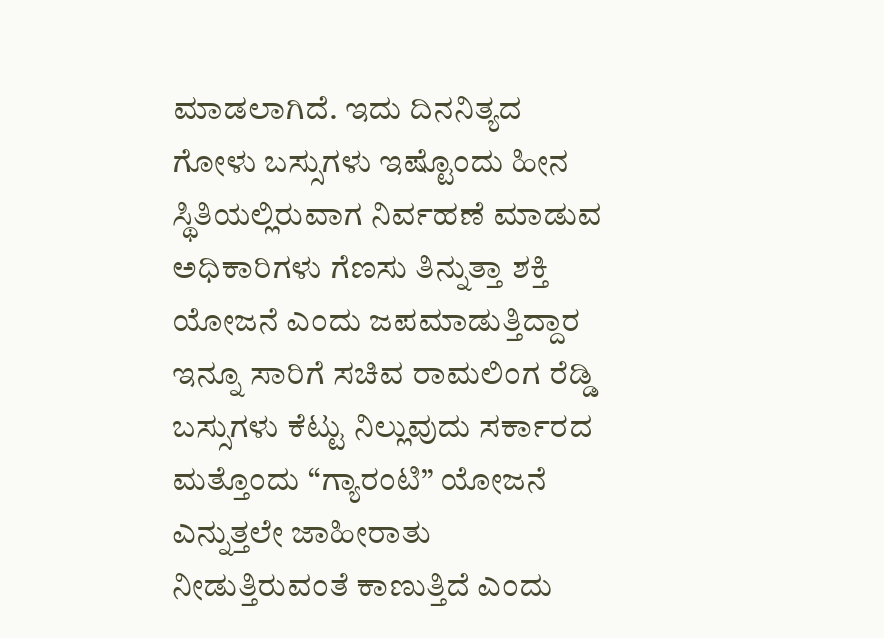ಮಾಡಲಾಗಿದೆ. ಇದು ದಿನನಿತ್ಯದ ಗೋಳು ಬಸ್ಸುಗಳು ಇಷ್ಟೊಂದು ಹೀನ ಸ್ಥಿತಿಯಲ್ಲಿರುವಾಗ ನಿರ್ವಹಣೆ ಮಾಡುವ ಅಧಿಕಾರಿಗಳು ಗೆಣಸು ತಿನ್ನುತ್ತಾ ಶಕ್ತಿ ಯೋಜನೆ ಎಂದು ಜಪಮಾಡುತ್ತಿದ್ದಾರ ಇನ್ನೂ ಸಾರಿಗೆ ಸಚಿವ ರಾಮಲಿಂಗ ರೆಡ್ಡಿ ಬಸ್ಸುಗಳು ಕೆಟ್ಟು ನಿಲ್ಲುವುದು ಸರ್ಕಾರದ ಮತ್ತೊಂದು “ಗ್ಯಾರಂಟಿ” ಯೋಜನೆ ಎನ್ನುತ್ತಲೇ ಜಾಹೀರಾತು ನೀಡುತ್ತಿರುವಂತೆ ಕಾಣುತ್ತಿದೆ ಎಂದು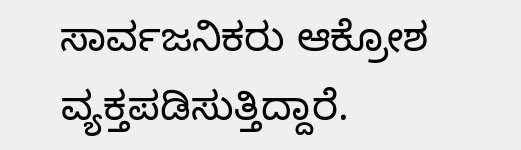ಸಾರ್ವಜನಿಕರು ಆಕ್ರೋಶ ವ್ಯಕ್ತಪಡಿಸುತ್ತಿದ್ದಾರೆ.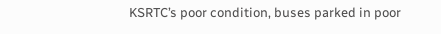KSRTC’s poor condition, buses parked in poor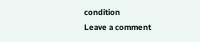condition
Leave a comment